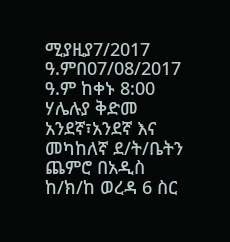ሚያዚያ7/2017 ዓ.ምበ07/08/2017 ዓ.ም ከቀኑ 8:00 ሃሌሉያ ቅድመ አንደኛ፣አንደኛ እና መካከለኛ ደ/ት/ቤትን ጨምሮ በአዲስ ከ/ክ/ከ ወረዳ 6 ስር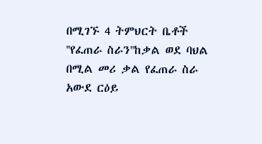በሚገኙ 4 ትምህርት ቤቶች ''የፈጠራ ስራን''ከቃል ወደ ባህል በሚል መሪ ቃል የፈጠራ ስራ አውደ ርዕይ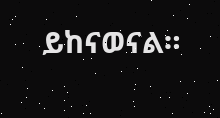ይከናወናል።